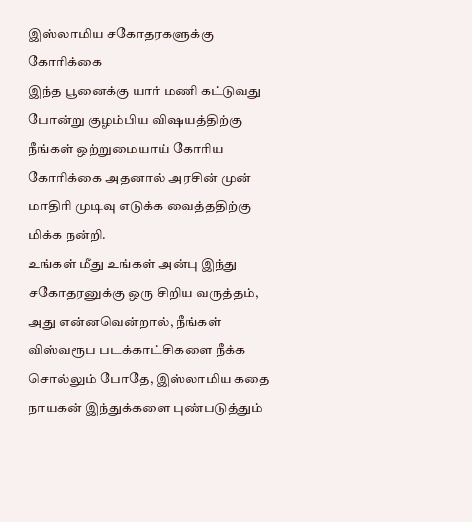இஸ்லாமிய சகோதரகளுக்கு கோரிக்கை
இந்த பூனைக்கு யார் மணி கட்டுவது போன்று குழம்பிய விஷயத்திற்கு நீங்கள் ஒற்றுமையாய் கோரிய கோரிக்கை அதனால் அரசின் முன் மாதிரி முடிவு எடுக்க வைத்ததிற்கு மிக்க நன்றி.
உங்கள் மீது உங்கள் அன்பு இந்து சகோதரனுக்கு ஒரு சிறிய வருத்தம், அது என்னவென்றால், நீங்கள் விஸ்வரூப படக்காட்சிகளை நீக்க சொல்லும் போதே, இஸ்லாமிய கதை நாயகன் இந்துக்களை புண்படுத்தும்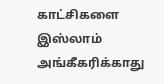காட்சிகளை இஸ்லாம் அங்கீகரிக்காது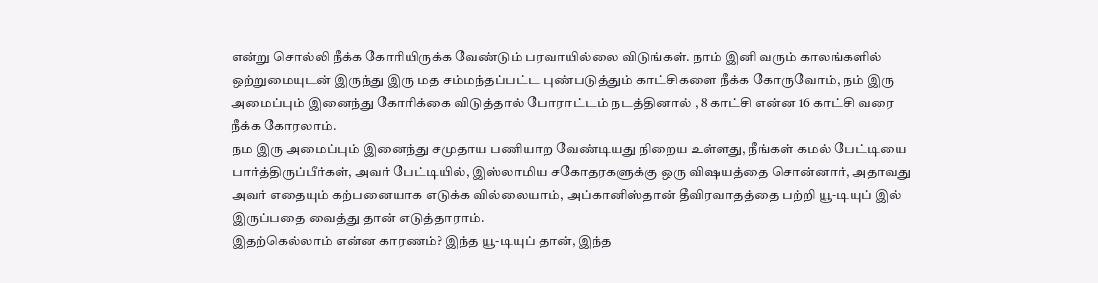என்று சொல்லி நீக்க கோரியிருக்க வேண்டும் பரவாயில்லை விடுங்கள். நாம் இனி வரும் காலங்களில் ஒற்றுமையுடன் இருந்து இரு மத சம்மந்தப்பட்ட புண்படுத்தும் காட்சிகளை நீக்க கோருவோம், நம் இரு அமைப்பும் இனைந்து கோரிக்கை விடுத்தால் போராட்டம் நடத்தினால் , 8 காட்சி என்ன 16 காட்சி வரை நீக்க கோரலாம்.
நம இரு அமைப்பும் இனைந்து சமுதாய பணியாற வேண்டியது நிறைய உள்ளது, நீங்கள் கமல் பேட்டியை பார்த்திருப்பீர்கள், அவர் பேட்டியில், இஸ்லாமிய சகோதரகளுக்கு ஒரு விஷயத்தை சொன்னார், அதாவது அவர் எதையும் கற்பனையாக எடுக்க வில்லையாம், அப்கானிஸ்தான் தீவிரவாதத்தை பற்றி யூ-டியுப் இல் இருப்பதை வைத்து தான் எடுத்தாராம்.
இதற்கெல்லாம் என்ன காரணம்? இந்த யூ-டியுப் தான், இந்த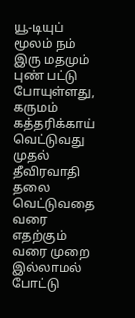யூ-டியுப் மூலம் நம் இரு மதமும் புண் பட்டு போயுள்ளது, கருமம் கத்தரிக்காய் வெட்டுவது முதல் தீவிரவாதி தலை வெட்டுவதை வரை எதற்கும் வரை முறை இல்லாமல் போட்டு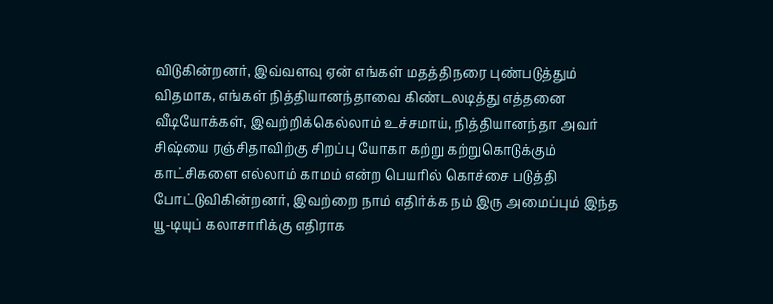விடுகின்றனர், இவ்வளவு ஏன் எங்கள் மதத்திநரை புண்படுத்தும் விதமாக, எங்கள் நித்தியானந்தாவை கிண்டலடித்து எத்தனை வீடியோக்கள், இவற்றிக்கெல்லாம் உச்சமாய், நித்தியானந்தா அவர் சிஷ்யை ரஞ்சிதாவிற்கு சிறப்பு யோகா கற்று கற்றுகொடுக்கும் காட்சிகளை எல்லாம் காமம் என்ற பெயரில் கொச்சை படுத்தி போட்டுவிகின்றனர், இவற்றை நாம் எதிர்க்க நம் இரு அமைப்பும் இந்த யூ-டியுப் கலாசாரிக்கு எதிராக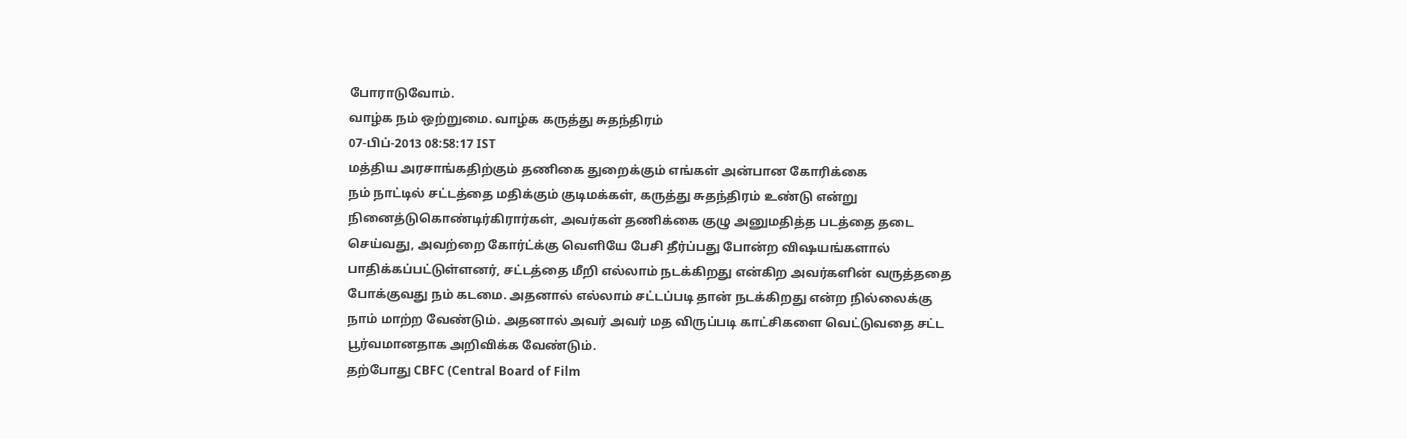போராடுவோம்.
வாழ்க நம் ஒற்றுமை. வாழ்க கருத்து சுதந்திரம்
07-பிப்-2013 08:58:17 IST
மத்திய அரசாங்கதிற்கும் தணிகை துறைக்கும் எங்கள் அன்பான கோரிக்கை
நம் நாட்டில் சட்டத்தை மதிக்கும் குடிமக்கள், கருத்து சுதந்திரம் உண்டு என்று நினைத்டுகொண்டிர்கிரார்கள், அவர்கள் தணிக்கை குழு அனுமதித்த படத்தை தடை செய்வது, அவற்றை கோர்ட்க்கு வெளியே பேசி தீர்ப்பது போன்ற விஷயங்களால் பாதிக்கப்பட்டுள்ளனர், சட்டத்தை மீறி எல்லாம் நடக்கிறது என்கிற அவர்களின் வருத்ததை போக்குவது நம் கடமை. அதனால் எல்லாம் சட்டப்படி தான் நடக்கிறது என்ற நில்லைக்கு நாம் மாற்ற வேண்டும். அதனால் அவர் அவர் மத விருப்படி காட்சிகளை வெட்டுவதை சட்ட பூர்வமானதாக அறிவிக்க வேண்டும்.
தற்போது CBFC (Central Board of Film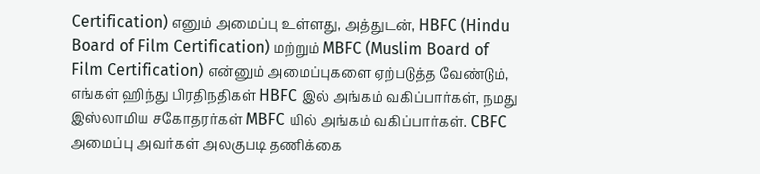Certification) எனும் அமைப்பு உள்ளது, அத்துடன், HBFC (Hindu Board of Film Certification) மற்றும் MBFC (Muslim Board of Film Certification) என்னும் அமைப்புகளை ஏற்படுத்த வேண்டும், எங்கள் ஹிந்து பிரதிநதிகள் HBFC இல் அங்கம் வகிப்பார்கள், நமது இஸ்லாமிய சகோதரர்கள் MBFC யில் அங்கம் வகிப்பார்கள். CBFC அமைப்பு அவர்கள் அலகுபடி தணிக்கை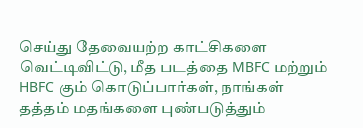செய்து தேவையற்ற காட்சிகளை வெட்டிவிட்டு, மீத படத்தை MBFC மற்றும் HBFC கும் கொடுப்பார்கள், நாங்கள் தத்தம் மதங்களை புண்படுத்தும்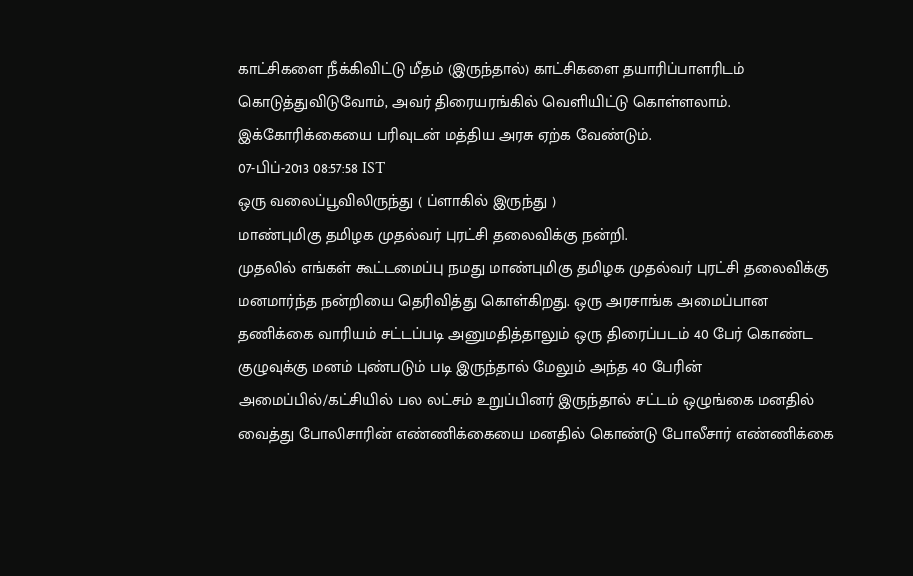காட்சிகளை நீக்கிவிட்டு மீதம் (இருந்தால்) காட்சிகளை தயாரிப்பாளரிடம் கொடுத்துவிடுவோம், அவர் திரையரங்கில் வெளியிட்டு கொள்ளலாம்.
இக்கோரிக்கையை பரிவுடன் மத்திய அரசு ஏற்க வேண்டும்.
07-பிப்-2013 08:57:58 IST
ஒரு வலைப்பூவிலிருந்து ( ப்ளாகில் இருந்து )
மாண்புமிகு தமிழக முதல்வர் புரட்சி தலைவிக்கு நன்றி.
முதலில் எங்கள் கூட்டமைப்பு நமது மாண்புமிகு தமிழக முதல்வர் புரட்சி தலைவிக்கு மனமார்ந்த நன்றியை தெரிவித்து கொள்கிறது. ஒரு அரசாங்க அமைப்பான தணிக்கை வாரியம் சட்டப்படி அனுமதித்தாலும் ஒரு திரைப்படம் 40 பேர் கொண்ட குழுவுக்கு மனம் புண்படும் படி இருந்தால் மேலும் அந்த 40 பேரின் அமைப்பில்/கட்சியில் பல லட்சம் உறுப்பினர் இருந்தால் சட்டம் ஒழுங்கை மனதில் வைத்து போலிசாரின் எண்ணிக்கையை மனதில் கொண்டு போலீசார் எண்ணிக்கை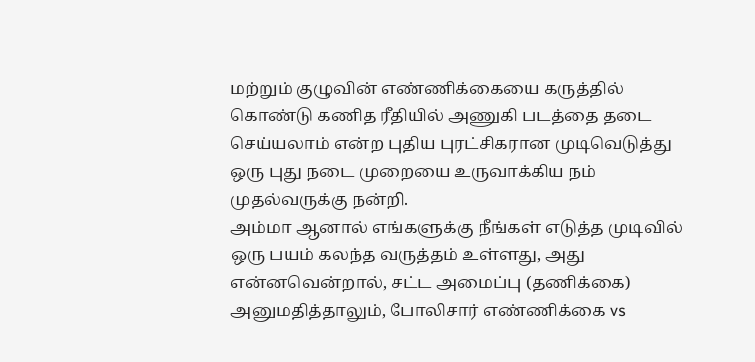மற்றும் குழுவின் எண்ணிக்கையை கருத்தில் கொண்டு கணித ரீதியில் அணுகி படத்தை தடை செய்யலாம் என்ற புதிய புரட்சிகரான முடிவெடுத்து ஒரு புது நடை முறையை உருவாக்கிய நம் முதல்வருக்கு நன்றி.
அம்மா ஆனால் எங்களுக்கு நீங்கள் எடுத்த முடிவில் ஒரு பயம் கலந்த வருத்தம் உள்ளது, அது என்னவென்றால், சட்ட அமைப்பு (தணிக்கை) அனுமதித்தாலும், போலிசார் எண்ணிக்கை vs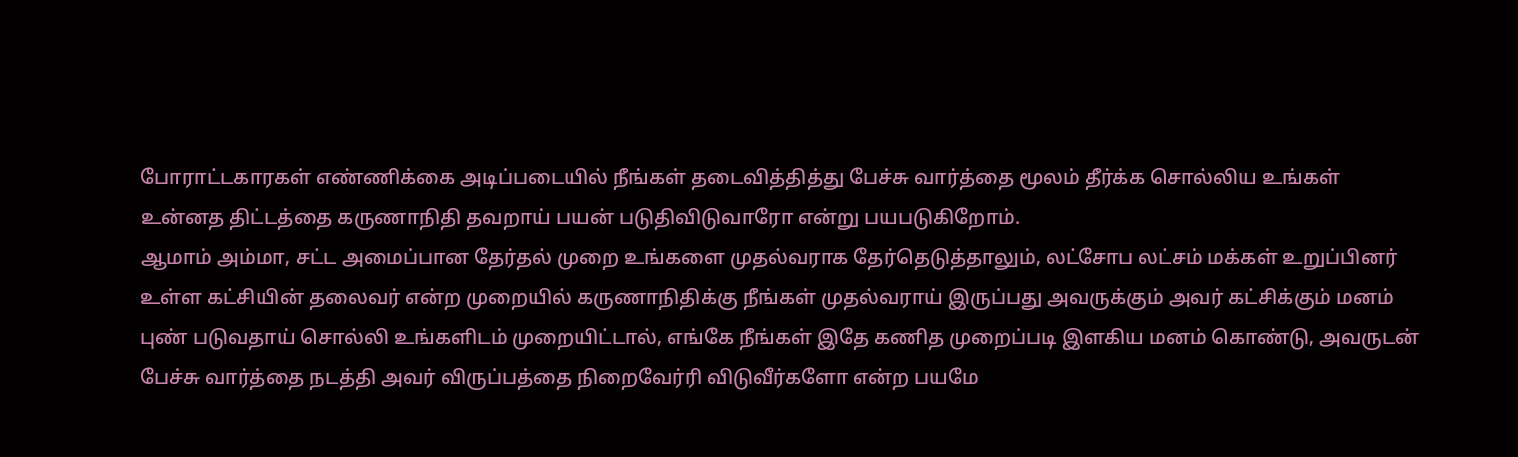போராட்டகாரகள் எண்ணிக்கை அடிப்படையில் நீங்கள் தடைவித்தித்து பேச்சு வார்த்தை மூலம் தீர்க்க சொல்லிய உங்கள் உன்னத திட்டத்தை கருணாநிதி தவறாய் பயன் படுதிவிடுவாரோ என்று பயபடுகிறோம்.
ஆமாம் அம்மா, சட்ட அமைப்பான தேர்தல் முறை உங்களை முதல்வராக தேர்தெடுத்தாலும், லட்சோப லட்சம் மக்கள் உறுப்பினர் உள்ள கட்சியின் தலைவர் என்ற முறையில் கருணாநிதிக்கு நீங்கள் முதல்வராய் இருப்பது அவருக்கும் அவர் கட்சிக்கும் மனம் புண் படுவதாய் சொல்லி உங்களிடம் முறையிட்டால், எங்கே நீங்கள் இதே கணித முறைப்படி இளகிய மனம் கொண்டு, அவருடன் பேச்சு வார்த்தை நடத்தி அவர் விருப்பத்தை நிறைவேர்ரி விடுவீர்களோ என்ற பயமே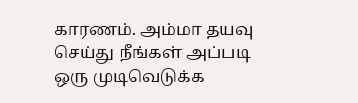காரணம். அம்மா தயவு செய்து நீங்கள் அப்படி ஒரு முடிவெடுக்க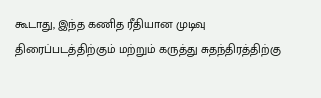கூடாது, இந்த கணித ரீதியான முடிவு திரைப்படத்திற்கும் மற்றும் கருத்து சுதந்திரத்திற்கு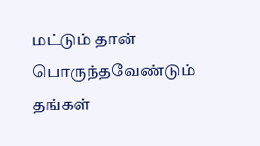மட்டும் தான் பொருந்தவேண்டும் தங்கள்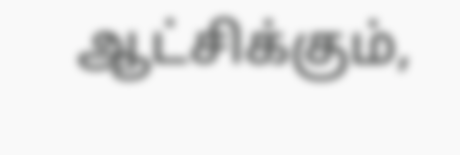ஆட்சிக்கும்,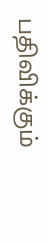பதிவிக்கும்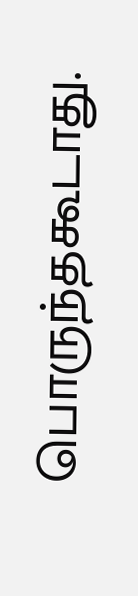பொருந்தகூடாது.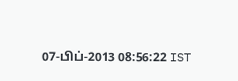07-பிப்-2013 08:56:22 IST